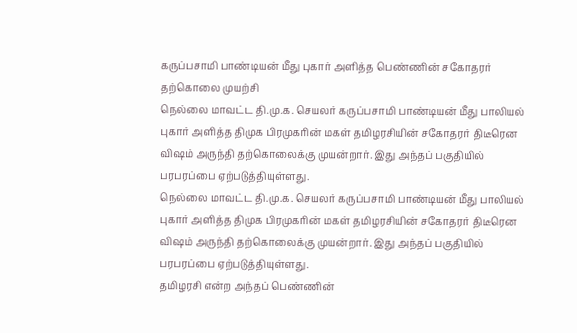கருப்பசாமி பாண்டியன் மீது புகார் அளித்த பெண்ணின் சகோதரர் தற்கொலை முயற்சி
நெல்லை மாவட்ட தி.மு.க. செயலர் கருப்பசாமி பாண்டியன் மீது பாலியல் புகார் அளித்த திமுக பிரமுகரின் மகள் தமிழரசியின் சகோதரர் திடீரென விஷம் அருந்தி தற்கொலைக்கு முயன்றார். இது அந்தப் பகுதியில் பரபரப்பை ஏற்படுத்தியுள்ளது.
நெல்லை மாவட்ட தி.மு.க. செயலர் கருப்பசாமி பாண்டியன் மீது பாலியல் புகார் அளித்த திமுக பிரமுகரின் மகள் தமிழரசியின் சகோதரர் திடீரென விஷம் அருந்தி தற்கொலைக்கு முயன்றார். இது அந்தப் பகுதியில் பரபரப்பை ஏற்படுத்தியுள்ளது.
தமிழரசி என்ற அந்தப் பெண்ணின்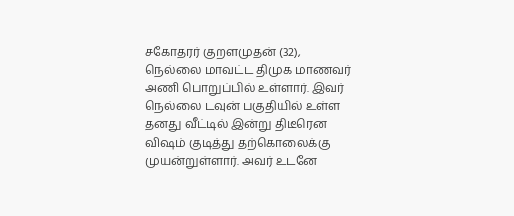சகோதரர் குறளமுதன் (32), நெல்லை மாவட்ட திமுக மாணவர் அணி பொறுப்பில் உள்ளார். இவர் நெல்லை டவுன் பகுதியில் உள்ள தனது வீட்டில் இன்று திடீரென விஷம் குடித்து தற்கொலைக்கு முயன்றுள்ளார். அவர் உடனே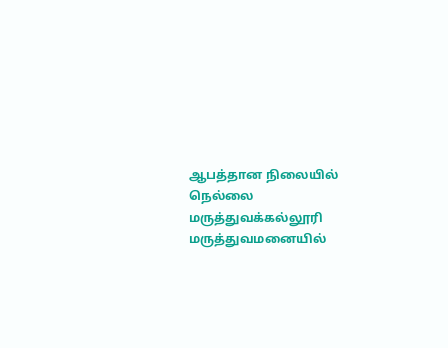ஆபத்தான நிலையில் நெல்லை மருத்துவக்கல்லூரி மருத்துவமனையில்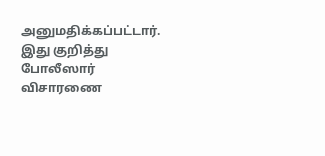அனுமதிக்கப்பட்டார். இது குறித்து போலீஸார் விசாரணை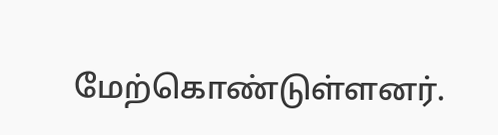மேற்கொண்டுள்ளனர்.